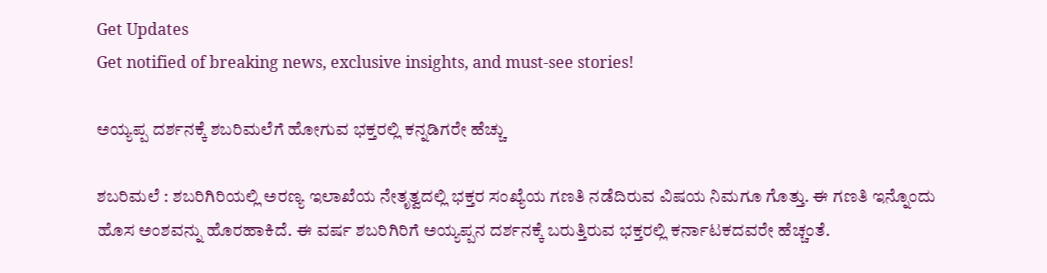Get Updates
Get notified of breaking news, exclusive insights, and must-see stories!

ಅಯ್ಯಪ್ಪ ದರ್ಶನಕ್ಕೆ ಶಬರಿಮಲೆಗೆ ಹೋಗುವ ಭಕ್ತರಲ್ಲಿ ಕನ್ನಡಿಗರೇ ಹೆಚ್ಚು

ಶಬರಿಮಲೆ : ಶಬರಿಗಿರಿಯಲ್ಲಿ ಅರಣ್ಯ ಇಲಾಖೆಯ ನೇತೃತ್ವದಲ್ಲಿ ಭಕ್ತರ ಸಂಖ್ಯೆಯ ಗಣತಿ ನಡೆದಿರುವ ವಿಷಯ ನಿಮಗೂ ಗೊತ್ತು. ಈ ಗಣತಿ ಇನ್ನೊಂದು ಹೊಸ ಅಂಶವನ್ನು ಹೊರಹಾಕಿದೆ. ಈ ವರ್ಷ ಶಬರಿಗಿರಿಗೆ ಅಯ್ಯಪ್ಪನ ದರ್ಶನಕ್ಕೆ ಬರುತ್ತಿರುವ ಭಕ್ತರಲ್ಲಿ ಕರ್ನಾಟಕದವರೇ ಹೆಚ್ಚಂತೆ.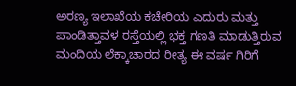ಅರಣ್ಯ ಇಲಾಖೆಯ ಕಚೇರಿಯ ಎದುರು ಮತ್ತು ಪಾಂಡಿತ್ತಾವಳ ರಸ್ತೆಯಲ್ಲಿ ಭಕ್ತ ಗಣತಿ ಮಾಡುತ್ತಿರುವ ಮಂದಿಯ ಲೆಕ್ಕಾಚಾರದ ರೀತ್ಯ ಈ ವರ್ಷ ಗಿರಿಗೆ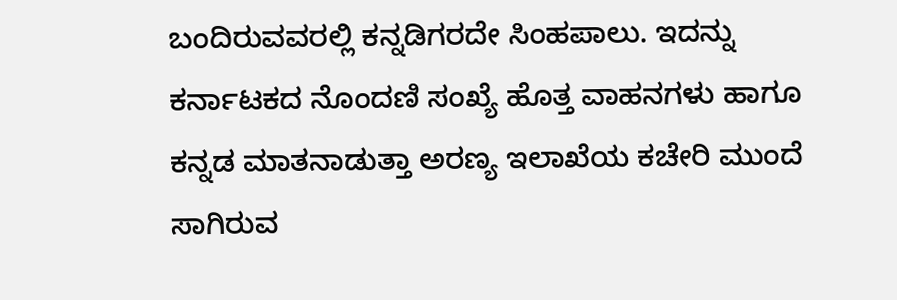ಬಂದಿರುವವರಲ್ಲಿ ಕನ್ನಡಿಗರದೇ ಸಿಂಹಪಾಲು. ಇದನ್ನು ಕರ್ನಾಟಕದ ನೊಂದಣಿ ಸಂಖ್ಯೆ ಹೊತ್ತ ವಾಹನಗಳು ಹಾಗೂ ಕನ್ನಡ ಮಾತನಾಡುತ್ತಾ ಅರಣ್ಯ ಇಲಾಖೆಯ ಕಚೇರಿ ಮುಂದೆ ಸಾಗಿರುವ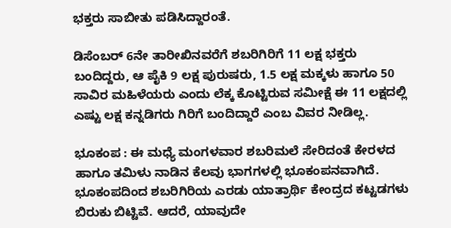ಭಕ್ತರು ಸಾಬೀತು ಪಡಿಸಿದ್ದಾರಂತೆ.

ಡಿಸೆಂಬರ್‌ 6ನೇ ತಾರೀಖಿನವರೆಗೆ ಶಬರಿಗಿರಿಗೆ 11 ಲಕ್ಷ ಭಕ್ತರು ಬಂದಿದ್ದರು, ಆ ಪೈಕಿ 9 ಲಕ್ಷ ಪುರುಷರು, 1.5 ಲಕ್ಷ ಮಕ್ಕಳು ಹಾಗೂ 50 ಸಾವಿರ ಮಹಿಳೆಯರು ಎಂದು ಲೆಕ್ಕ ಕೊಟ್ಟಿರುವ ಸಮೀಕ್ಷೆ ಈ 11 ಲಕ್ಷದಲ್ಲಿ ಎಷ್ಟು ಲಕ್ಷ ಕನ್ನಡಿಗರು ಗಿರಿಗೆ ಬಂದಿದ್ದಾರೆ ಎಂಬ ವಿವರ ನೀಡಿಲ್ಲ.

ಭೂಕಂಪ : ಈ ಮಧ್ಯೆ ಮಂಗಳವಾರ ಶಬರಿಮಲೆ ಸೇರಿದಂತೆ ಕೇರಳದ ಹಾಗೂ ತಮಿಳು ನಾಡಿನ ಕೆಲವು ಭಾಗಗಳಲ್ಲಿ ಭೂಕಂಪನವಾಗಿದೆ. ಭೂಕಂಪದಿಂದ ಶಬರಿಗಿರಿಯ ಎರಡು ಯಾತ್ರಾರ್ಥಿ ಕೇಂದ್ರದ ಕಟ್ಟಡಗಳು ಬಿರುಕು ಬಿಟ್ಟಿವೆ. ಆದರೆ, ಯಾವುದೇ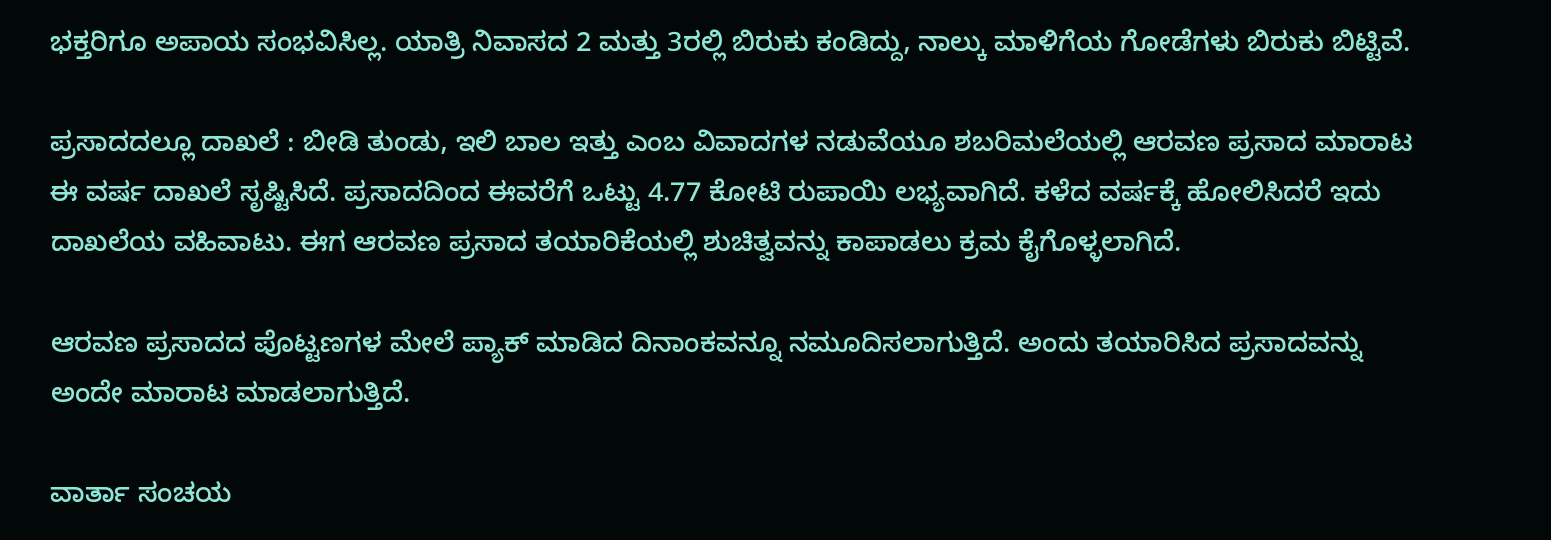ಭಕ್ತರಿಗೂ ಅಪಾಯ ಸಂಭವಿಸಿಲ್ಲ. ಯಾತ್ರಿ ನಿವಾಸದ 2 ಮತ್ತು 3ರಲ್ಲಿ ಬಿರುಕು ಕಂಡಿದ್ದು, ನಾಲ್ಕು ಮಾಳಿಗೆಯ ಗೋಡೆಗಳು ಬಿರುಕು ಬಿಟ್ಟಿವೆ.

ಪ್ರಸಾದದಲ್ಲೂ ದಾಖಲೆ : ಬೀಡಿ ತುಂಡು, ಇಲಿ ಬಾಲ ಇತ್ತು ಎಂಬ ವಿವಾದಗಳ ನಡುವೆಯೂ ಶಬರಿಮಲೆಯಲ್ಲಿ ಆರವಣ ಪ್ರಸಾದ ಮಾರಾಟ ಈ ವರ್ಷ ದಾಖಲೆ ಸೃಷ್ಟಿಸಿದೆ. ಪ್ರಸಾದದಿಂದ ಈವರೆಗೆ ಒಟ್ಟು 4.77 ಕೋಟಿ ರುಪಾಯಿ ಲಭ್ಯವಾಗಿದೆ. ಕಳೆದ ವರ್ಷಕ್ಕೆ ಹೋಲಿಸಿದರೆ ಇದು ದಾಖಲೆಯ ವಹಿವಾಟು. ಈಗ ಆರವಣ ಪ್ರಸಾದ ತಯಾರಿಕೆಯಲ್ಲಿ ಶುಚಿತ್ವವನ್ನು ಕಾಪಾಡಲು ಕ್ರಮ ಕೈಗೊಳ್ಳಲಾಗಿದೆ.

ಆರವಣ ಪ್ರಸಾದದ ಪೊಟ್ಟಣಗಳ ಮೇಲೆ ಪ್ಯಾಕ್‌ ಮಾಡಿದ ದಿನಾಂಕವನ್ನೂ ನಮೂದಿಸಲಾಗುತ್ತಿದೆ. ಅಂದು ತಯಾರಿಸಿದ ಪ್ರಸಾದವನ್ನು ಅಂದೇ ಮಾರಾಟ ಮಾಡಲಾಗುತ್ತಿದೆ.

ವಾರ್ತಾ ಸಂಚಯ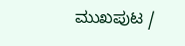ಮುಖಪುಟ /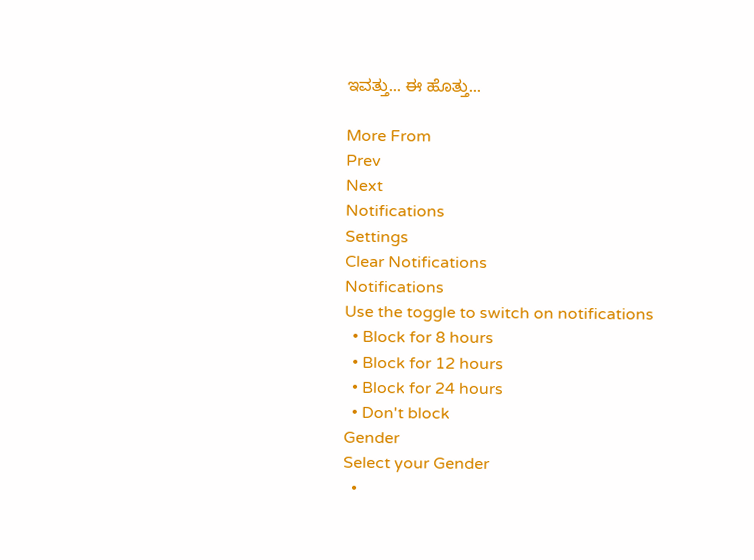ಇವತ್ತು... ಈ ಹೊತ್ತು...

More From
Prev
Next
Notifications
Settings
Clear Notifications
Notifications
Use the toggle to switch on notifications
  • Block for 8 hours
  • Block for 12 hours
  • Block for 24 hours
  • Don't block
Gender
Select your Gender
  •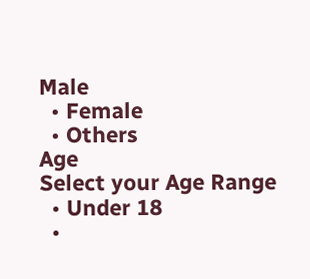Male
  • Female
  • Others
Age
Select your Age Range
  • Under 18
  •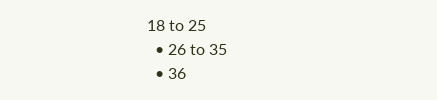18 to 25
  • 26 to 35
  • 36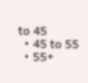to 45
  • 45 to 55
  • 55+